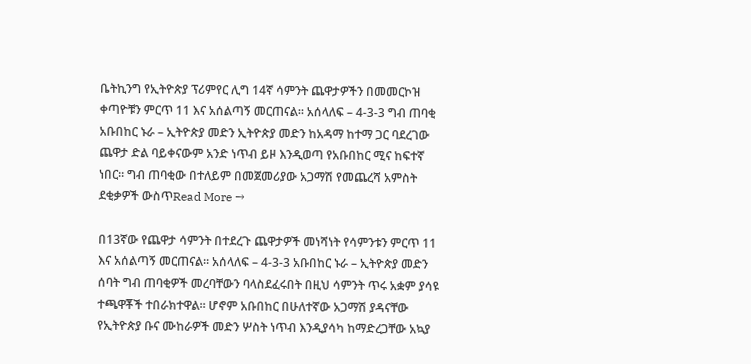ቤትኪንግ የኢትዮጵያ ፕሪምየር ሊግ 14ኛ ሳምንት ጨዋታዎችን በመመርኮዝ ቀጣዮቹን ምርጥ 11 እና አሰልጣኝ መርጠናል። አሰላለፍ – 4-3-3 ግብ ጠባቂ አቡበከር ኑራ – ኢትዮጵያ መድን ኢትዮጵያ መድን ከአዳማ ከተማ ጋር ባደረገው ጨዋታ ድል ባይቀናውም አንድ ነጥብ ይዞ እንዲወጣ የአቡበከር ሚና ከፍተኛ ነበር። ግብ ጠባቂው በተለይም በመጀመሪያው አጋማሽ የመጨረሻ አምስት ደቂቃዎች ውስጥRead More →

በ13ኛው የጨዋታ ሳምንት በተደረጉ ጨዋታዎች መነሻነት የሳምንቱን ምርጥ 11 እና አሰልጣኝ መርጠናል። አሰላለፍ – 4-3-3 አቡበከር ኑራ – ኢትዮጵያ መድን ሰባት ግብ ጠባቂዎች መረባቸውን ባላስደፈሩበት በዚህ ሳምንት ጥሩ አቋም ያሳዩ ተጫዋቾች ተበራክተዋል። ሆኖም አቡበከር በሁለተኛው አጋማሽ ያዳናቸው የኢትዮጵያ ቡና ሙከራዎች መድን ሦስት ነጥብ እንዲያሳካ ከማድረጋቸው አኳያ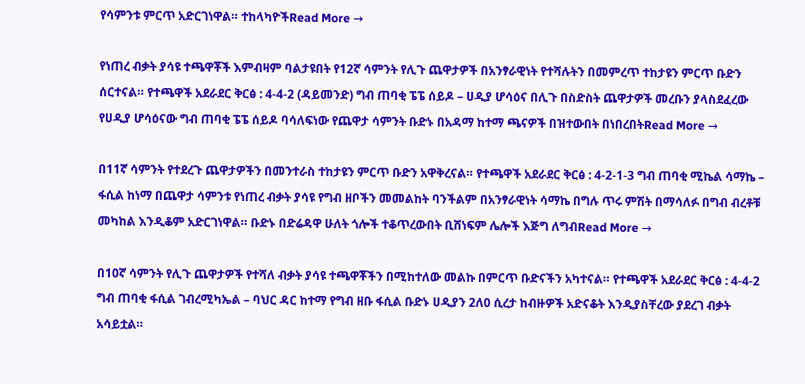የሳምንቱ ምርጥ አድርገነዋል። ተከላካዮችRead More →

የነጠረ ብቃት ያሳዩ ተጫዋቾች እምብዛም ባልታዩበት የ12ኛ ሳምንት የሊጉ ጨዋታዎች በአንፃራዊነት የተሻሉትን በመምረጥ ተከታዩን ምርጥ ቡድን ሰርተናል። የተጫዋች አደራደር ቅርፅ : 4-4-2 (ዳይመንድ) ግብ ጠባቂ ፔፔ ሰይዶ – ሀዲያ ሆሳዕና በሊጉ በስድስት ጨዋታዎች መረቡን ያላስደፈረው የሀዲያ ሆሳዕናው ግብ ጠባቂ ፔፔ ሰይዶ ባሳለፍነው የጨዋታ ሳምንት ቡድኑ በአዳማ ከተማ ጫናዎች በዝተውበት በነበረበትRead More →

በ11ኛ ሳምንት የተደረጉ ጨዋታዎችን በመንተራስ ተከታዩን ምርጥ ቡድን አዋቅረናል። የተጫዋች አደራደር ቅርፅ : 4-2-1-3 ግብ ጠባቂ ሚኬል ሳማኬ – ፋሲል ከነማ በጨዋታ ሳምንቱ የነጠረ ብቃት ያሳዩ የግብ ዘቦችን መመልከት ባንችልም በአንፃራዊነት ሳማኬ በግሉ ጥሩ ምሽት በማሳለፉ በግብ ብረቶቹ መካከል እንዲቆም አድርገነዋል። ቡድኑ በድሬዳዋ ሁለት ጎሎች ተቆጥረውበት ቢሸነፍም ሌሎች እጅግ ለግብRead More →

በ10ኛ ሳምንት የሊጉ ጨዋታዎች የተሻለ ብቃት ያሳዩ ተጫዋቾችን በሚከተለው መልኩ በምርጥ ቡድናችን አካተናል። የተጫዋች አደራደር ቅርፅ : 4-4-2 ግብ ጠባቂ ፋሲል ገብረሚካኤል – ባህር ዳር ከተማ የግብ ዘቡ ፋሲል ቡድኑ ሀዲያን 2ለ0 ሲረታ ከብዙዎች አድናቆት እንዲያስቸረው ያደረገ ብቃት አሳይቷል።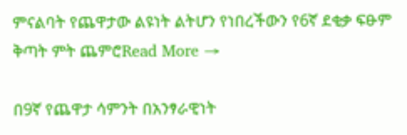ምናልባት የጨዋታው ልዩነት ልትሆን የነበረችውን የ6ኛ ደቂቃ ፍፁም ቅጣት ምት ጨምሮRead More →

በ9ኛ የጨዋታ ሳምንት በአንፃራዊነት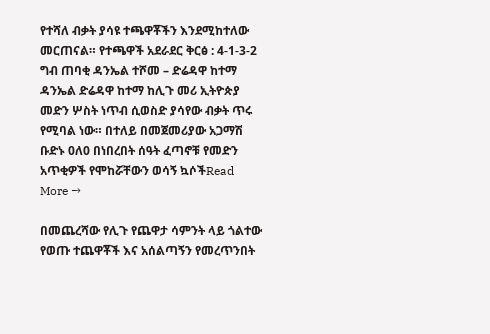የተሻለ ብቃት ያሳዩ ተጫዋቾችን እንደሚከተለው መርጠናል። የተጫዋች አደራደር ቅርፅ : 4-1-3-2 ግብ ጠባቂ ዳንኤል ተሾመ – ድሬዳዋ ከተማ ዳንኤል ድሬዳዋ ከተማ ከሊጉ መሪ ኢትዮጵያ መድን ሦስት ነጥብ ሲወስድ ያሳየው ብቃት ጥሩ የሚባል ነው። በተለይ በመጀመሪያው አጋማሽ ቡድኑ 0ለ0 በነበረበት ሰዓት ፈጣኖቹ የመድን አጥቂዎች የሞከሯቸውን ወሳኝ ኳሶችRead More →

በመጨረሻው የሊጉ የጨዋታ ሳምንት ላይ ጎልተው የወጡ ተጨዋቾች እና አሰልጣኝን የመረጥንበት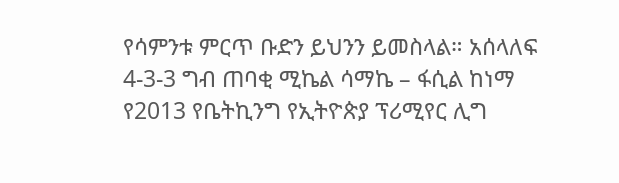የሳምንቱ ምርጥ ቡድን ይህንን ይመስላል። አሰላለፍ 4-3-3 ግብ ጠባቂ ሚኬል ሳማኬ – ፋሲል ከነማ የ2013 የቤትኪንግ የኢትዮጵያ ፕሪሚየር ሊግ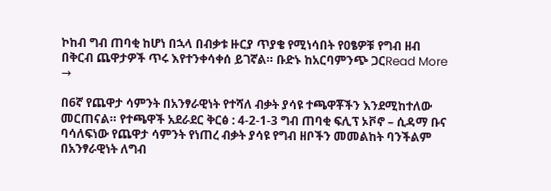ኮከብ ግብ ጠባቂ ከሆነ በኋላ በብቃቱ ዙርያ ጥያቄ የሚነሳበት የዐፄዎቹ የግብ ዘብ በቅርብ ጨዋታዎች ጥሩ እየተንቀሳቀሰ ይገኛል። ቡድኑ ከአርባምንጭ ጋርRead More →

በ6ኛ የጨዋታ ሳምንት በአንፃራዊነት የተሻለ ብቃት ያሳዩ ተጫዋቾችን እንደሚከተለው መርጠናል። የተጫዋች አደራደር ቅርፅ : 4-2-1-3 ግብ ጠባቂ ፍሊፕ ኦቮኖ – ሲዳማ ቡና ባሳለፍነው የጨዋታ ሳምንት የነጠረ ብቃት ያሳዩ የግብ ዘቦችን መመልከት ባንችልም በአንፃራዊነት ለግብ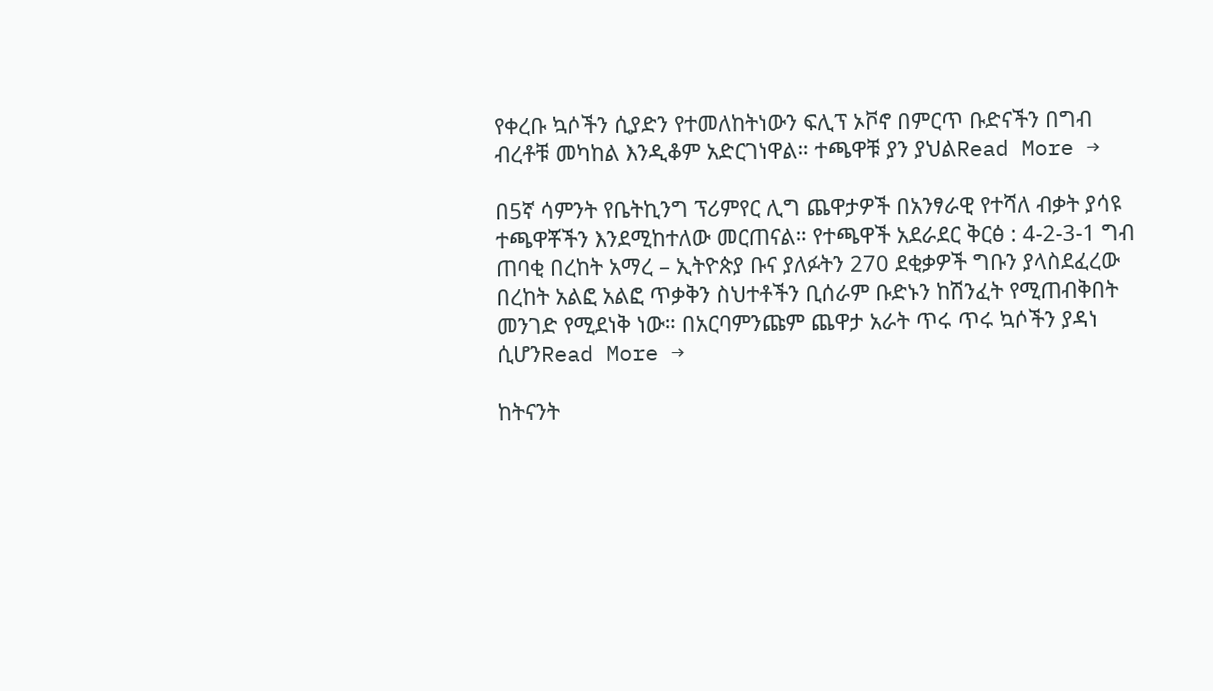የቀረቡ ኳሶችን ሲያድን የተመለከትነውን ፍሊፕ ኦቮኖ በምርጥ ቡድናችን በግብ ብረቶቹ መካከል እንዲቆም አድርገነዋል። ተጫዋቹ ያን ያህልRead More →

በ5ኛ ሳምንት የቤትኪንግ ፕሪምየር ሊግ ጨዋታዎች በአንፃራዊ የተሻለ ብቃት ያሳዩ ተጫዋቾችን እንደሚከተለው መርጠናል። የተጫዋች አደራደር ቅርፅ : 4-2-3-1 ግብ ጠባቂ በረከት አማረ – ኢትዮጵያ ቡና ያለፉትን 270 ደቂቃዎች ግቡን ያላስደፈረው በረከት አልፎ አልፎ ጥቃቅን ስህተቶችን ቢሰራም ቡድኑን ከሽንፈት የሚጠብቅበት መንገድ የሚደነቅ ነው። በአርባምንጩም ጨዋታ አራት ጥሩ ጥሩ ኳሶችን ያዳነ ሲሆንRead More →

ከትናንት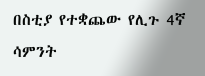በስቲያ የተቋጨው የሊጉ 4ኛ ሳምንት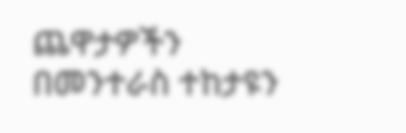ጨዋታዎችን በመንተራስ ተከታዩን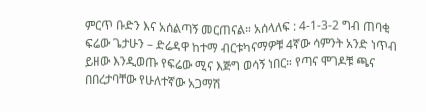ምርጥ ቡድን እና አሰልጣኝ መርጠናል። አሰላለፍ : 4-1-3-2 ግብ ጠባቂ ፍሬው ጌታሁን – ድሬዳዋ ከተማ ብርቱካናማዎቹ 4ኛው ሳምንት አንድ ነጥብ ይዘው እንዲወጡ የፍሬው ሚና እጅግ ወሳኝ ነበር። የጣና ሞገዶቹ ጫና በበረታባቸው የሁለተኛው አጋማሽ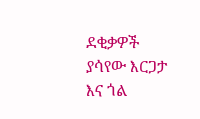ደቂቃዎች ያሳየው እርጋታ እና ጎል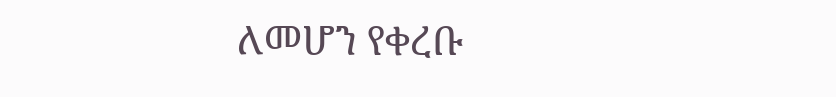ለመሆን የቀረቡ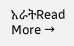አራትRead More →